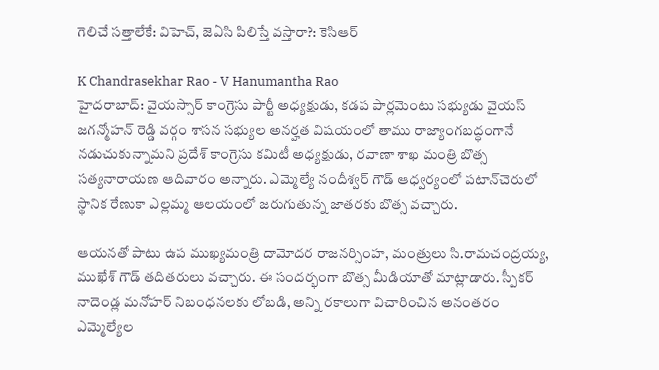గెలిచే సత్తాలేకే: విహెచ్, జెఏసి పిలిస్తే వస్తారా?: కెసిఆర్

K Chandrasekhar Rao - V Hanumantha Rao
హైదరాబాద్: వైయస్సార్ కాంగ్రెసు పార్టీ అధ్యక్షుడు, కడప పార్లమెంటు సభ్యుడు వైయస్ జగన్మోహన్ రెడ్డి వర్గం శాసన సభ్యుల అనర్హత విషయంలో తాము రాజ్యాంగబద్ధంగానే నడుచుకున్నామని ప్రదేశ్ కాంగ్రెసు కమిటీ అధ్యక్షుడు, రవాణా శాఖ మంత్రి బొత్స సత్యనారాయణ ఆదివారం అన్నారు. ఎమ్మెల్యే నందీశ్వర్ గౌడ్ ఆధ్వర్యంలో పటాన్‌చెరులో స్థానిక రేణుకా ఎల్లమ్మ ఆలయంలో జరుగుతున్న జాతరకు బొత్స వచ్చారు.

ఆయనతో పాటు ఉప ముఖ్యమంత్రి దామోదర రాజనర్సింహ, మంత్రులు సి.రామచంద్రయ్య, ముఖేశ్ గౌడ్ తదితరులు వచ్చారు. ఈ సందర్భంగా బొత్స మీడియాతో మాట్లాడారు. స్పీకర్ నాదెండ్ల మనోహర్ నిబంధనలకు లోబడి, అన్ని రకాలుగా విచారించిన అనంతరం ఎమ్మెల్యేల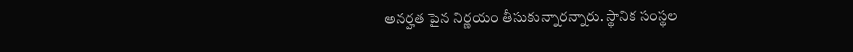అనర్హత పైన నిర్ణయం తీసుకున్నారన్నారు. స్థానిక సంస్థల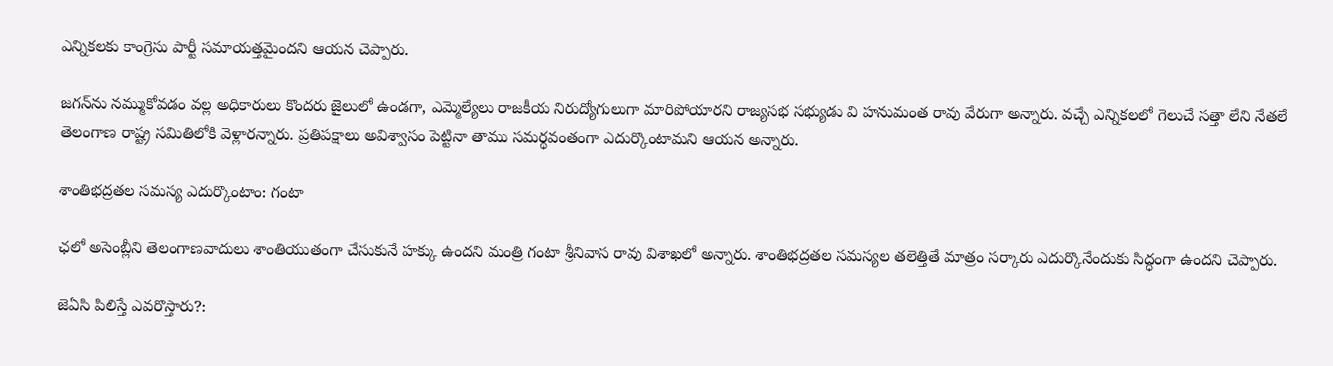ఎన్నికలకు కాంగ్రెసు పార్టీ సమాయత్తమైందని ఆయన చెప్పారు.

జగన్‌ను నమ్ముకోవడం వల్ల అధికారులు కొందరు జైలులో ఉండగా, ఎమ్మెల్యేలు రాజకీయ నిరుద్యోగులుగా మారిపోయారని రాజ్యసభ సభ్యుడు వి హనుమంత రావు వేరుగా అన్నారు. వచ్చే ఎన్నికలలో గెలుచే సత్తా లేని నేతలే తెలంగాణ రాష్ట్ర సమితిలోకి వెళ్లారన్నారు. ప్రతిపక్షాలు అవిశ్వాసం పెట్టినా తాము సమర్థవంతంగా ఎదుర్కొంటామని ఆయన అన్నారు.

శాంతిభద్రతల సమస్య ఎదుర్కొంటాం: గంటా

ఛలో అసెంబ్లీని తెలంగాణవాదులు శాంతియుతంగా చేసుకునే హక్కు ఉందని మంత్రి గంటా శ్రీనివాస రావు విశాఖలో అన్నారు. శాంతిభద్రతల సమస్యల తలెత్తితే మాత్రం సర్కారు ఎదుర్కొనేందుకు సిద్ధంగా ఉందని చెప్పారు.

జెఏసి పిలిస్తే ఎవరొస్తారు?: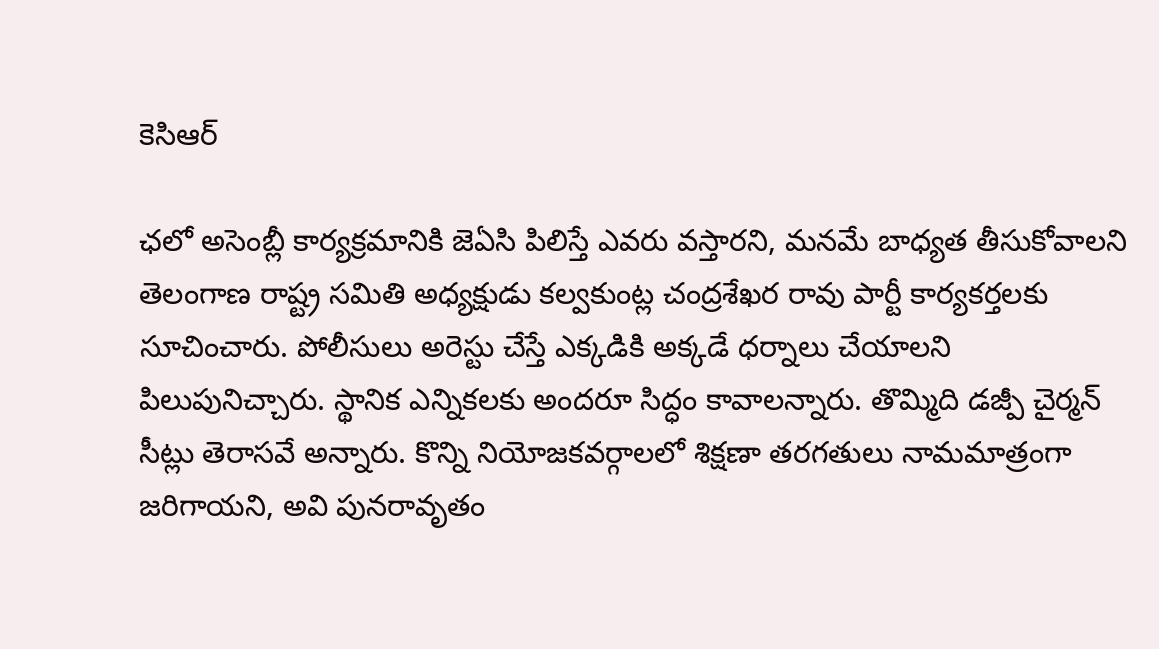కెసిఆర్

ఛలో అసెంబ్లీ కార్యక్రమానికి జెఏసి పిలిస్తే ఎవరు వస్తారని, మనమే బాధ్యత తీసుకోవాలని తెలంగాణ రాష్ట్ర సమితి అధ్యక్షుడు కల్వకుంట్ల చంద్రశేఖర రావు పార్టీ కార్యకర్తలకు సూచించారు. పోలీసులు అరెస్టు చేస్తే ఎక్కడికి అక్కడే ధర్నాలు చేయాలని పిలుపునిచ్చారు. స్థానిక ఎన్నికలకు అందరూ సిద్ధం కావాలన్నారు. తొమ్మిది డజ్పీ చైర్మన్ సీట్లు తెరాసవే అన్నారు. కొన్ని నియోజకవర్గాలలో శిక్షణా తరగతులు నామమాత్రంగా జరిగాయని, అవి పునరావృతం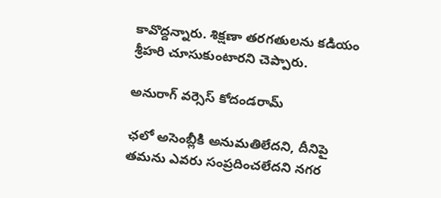కావొద్దన్నారు. శిక్షణా తరగతులను కడియం శ్రీహరి చూసుకుంటారని చెప్పారు.

అనురాగ్ వర్సెస్ కోదండరామ్

ఛలో అసెంబ్లీకి అనుమతిలేదని, దీనిపై తమను ఎవరు సంప్రదించలేదని నగర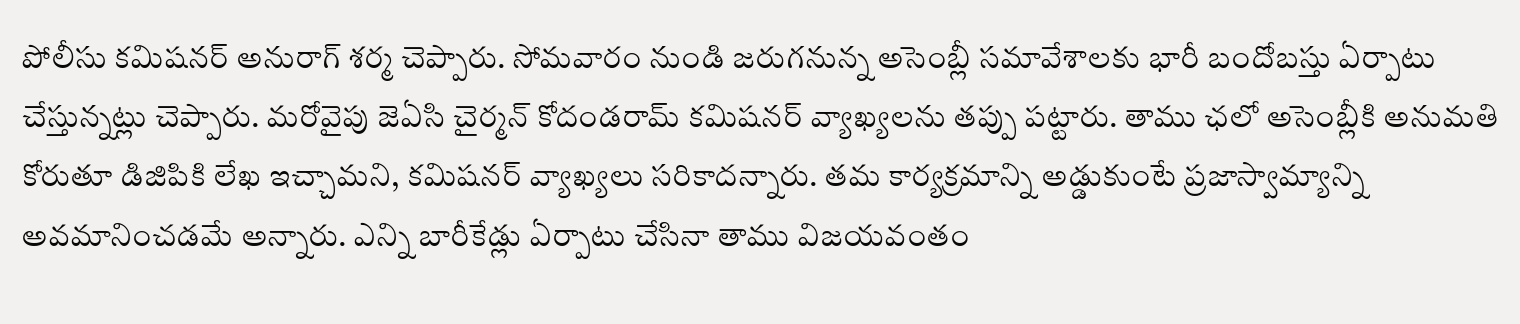పోలీసు కమిషనర్ అనురాగ్ శర్మ చెప్పారు. సోమవారం నుండి జరుగనున్న అసెంబ్లీ సమావేశాలకు భారీ బందోబస్తు ఏర్పాటు చేస్తున్నట్లు చెప్పారు. మరోవైపు జెఏసి చైర్మన్ కోదండరామ్ కమిషనర్ వ్యాఖ్యలను తప్పు పట్టారు. తాము ఛలో అసెంబ్లీకి అనుమతి కోరుతూ డిజిపికి లేఖ ఇచ్చామని, కమిషనర్ వ్యాఖ్యలు సరికాదన్నారు. తమ కార్యక్రమాన్ని అడ్డుకుంటే ప్రజాస్వామ్యాన్ని అవమానించడమే అన్నారు. ఎన్ని బారీకేడ్లు ఏర్పాటు చేసినా తాము విజయవంతం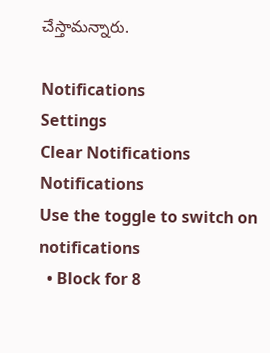చేస్తామన్నారు.

Notifications
Settings
Clear Notifications
Notifications
Use the toggle to switch on notifications
  • Block for 8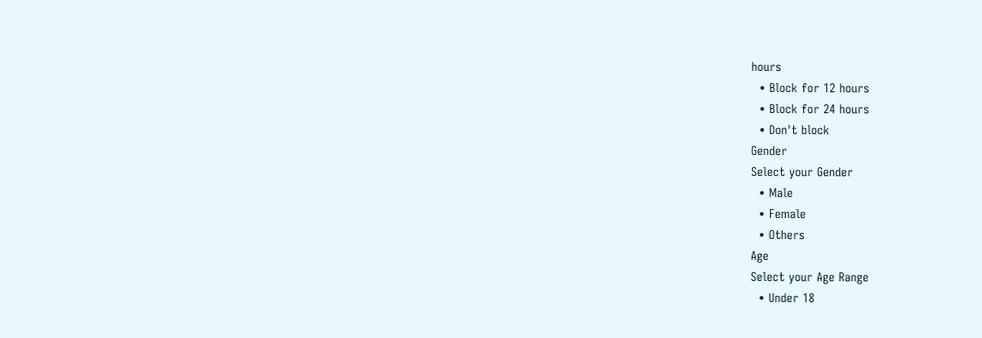hours
  • Block for 12 hours
  • Block for 24 hours
  • Don't block
Gender
Select your Gender
  • Male
  • Female
  • Others
Age
Select your Age Range
  • Under 18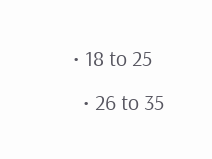• 18 to 25
  • 26 to 35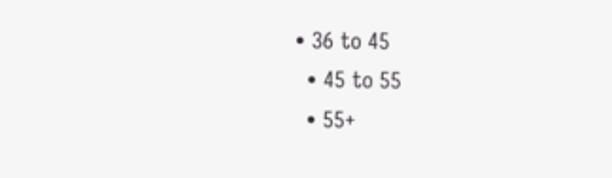• 36 to 45
  • 45 to 55
  • 55+